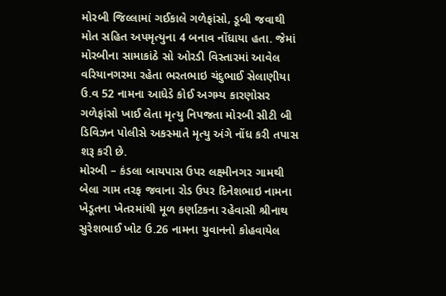મોરબી જિલ્લામાં ગઈકાલે ગળેફાંસો, ડૂબી જવાથી મોત સહિત અપમૃત્યુના 4 બનાવ નોંધાયા હતા. જેમાં મોરબીના સામાકાંઠે સો ઓરડી વિસ્તારમાં આવેલ વરિયાનગરમા રહેતા ભરતભાઇ ચંદુભાઈ સેલાણીયા ઉ.વ 52 નામના આધેડે કોઈ અગમ્ય કારણોસર ગળેફાંસો ખાઈ લેતા મૃત્યુ નિપજતા મોરબી સીટી બી ડિવિઝન પોલીસે અકસ્માતે મૃત્યુ અંગે નોંધ કરી તપાસ શરૂ કરી છે.
મોરબી – કંડલા બાયપાસ ઉપર લક્ષ્મીનગર ગામથી બેલા ગામ તરફ જવાના રોડ ઉપર દિનેશભાઇ નામના ખેડૂતના ખેતરમાંથી મૂળ કર્ણાટકના રહેવાસી શ્રીનાથ સુરેશભાઈ ખોટ ઉ.26 નામના યુવાનનો કોહવાયેલ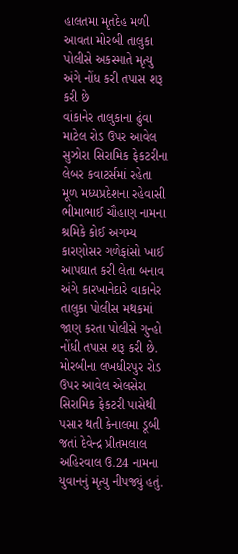હાલતમા મૃતદેહ મળી આવતા મોરબી તાલુકા પોલીસે અકસ્માતે મૃત્યુ અંગે નોંધ કરી તપાસ શરૂ કરી છે
વાંકાનેર તાલુકાના ઢુંવા માટેલ રોડ ઉપર આવેલ સુઝોરા સિરામિક ફેકટરીના લેબર કવાટર્સમાં રહેતા મૂળ મધ્યપ્રદેશના રહેવાસી ભીમાભાઈ ચૌહાણ નામના શ્રમિકે કોઈ અગમ્ય કારણોસર ગળેફાંસો ખાઈ આપઘાત કરી લેતા બનાવ અંગે કારખાનેદારે વાકાનેર તાલુકા પોલીસ મથકમાં જાણ કરતા પોલીસે ગુન્હો નોંધી તપાસ શરૂ કરી છે.
મોરબીના લખધીરપુર રોડ ઉપર આવેલ એલસેરા સિરામિક ફેકટરી પાસેથી પસાર થતી કેનાલમા ડૂબી જતાં દેવેન્દ્ર પ્રીતમલાલ અહિરવાલ ઉ.24 નામના યુવાનનું મૃત્યુ નીપજ્યું હતું.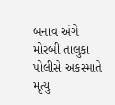બનાવ અંગે મોરબી તાલુકા પોલીસે અકસ્માતે મૃત્યુ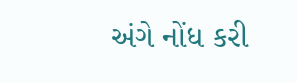અંગે નોંધ કરી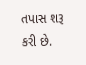તપાસ શરૂ કરી છે.